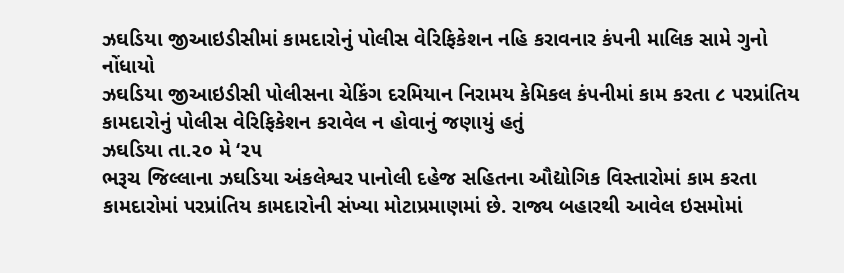ઝઘડિયા જીઆઇડીસીમાં કામદારોનું પોલીસ વેરિફિકેશન નહિ કરાવનાર કંપની માલિક સામે ગુનો નોંધાયો
ઝઘડિયા જીઆઇડીસી પોલીસના ચેકિંગ દરમિયાન નિરામય કેમિકલ કંપનીમાં કામ કરતા ૮ પરપ્રાંતિય કામદારોનું પોલીસ વેરિફિકેશન કરાવેલ ન હોવાનું જણાયું હતું
ઝઘડિયા તા.૨૦ મે ‘૨૫
ભરૂચ જિલ્લાના ઝઘડિયા અંકલેશ્વર પાનોલી દહેજ સહિતના ઔદ્યોગિક વિસ્તારોમાં કામ કરતા કામદારોમાં પરપ્રાંતિય કામદારોની સંખ્યા મોટાપ્રમાણમાં છે. રાજ્ય બહારથી આવેલ ઇસમોમાં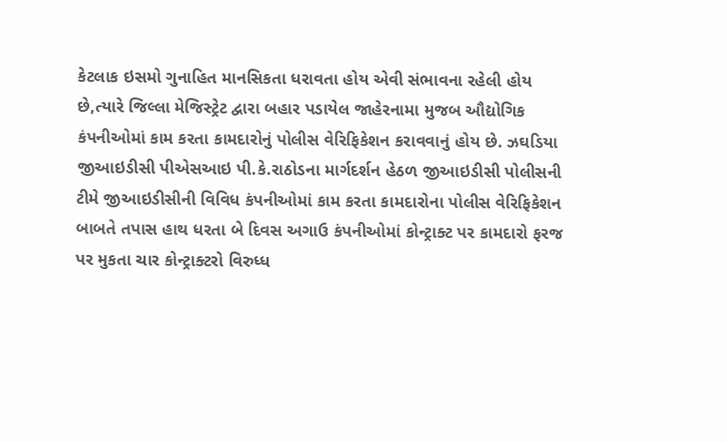કેટલાક ઇસમો ગુનાહિત માનસિકતા ધરાવતા હોય એવી સંભાવના રહેલી હોય છે,ત્યારે જિલ્લા મેજિસ્ટ્રેટ દ્વારા બહાર પડાયેલ જાહેરનામા મુજબ ઔદ્યોગિક કંપનીઓમાં કામ કરતા કામદારોનું પોલીસ વેરિફિકેશન કરાવવાનું હોય છે. ઝઘડિયા જીઆઇડીસી પીએસઆઇ પી.કે.રાઠોડના માર્ગદર્શન હેઠળ જીઆઇડીસી પોલીસની ટીમે જીઆઇડીસીની વિવિધ કંપનીઓમાં કામ કરતા કામદારોના પોલીસ વેરિફિકેશન બાબતે તપાસ હાથ ધરતા બે દિવસ અગાઉ કંપનીઓમાં કોન્ટ્રાક્ટ પર કામદારો ફરજ પર મુકતા ચાર કોન્ટ્રાક્ટરો વિરુધ્ધ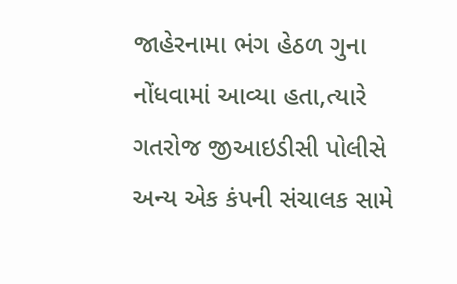જાહેરનામા ભંગ હેઠળ ગુના નોંધવામાં આવ્યા હતા,ત્યારે ગતરોજ જીઆઇડીસી પોલીસે અન્ય એક કંપની સંચાલક સામે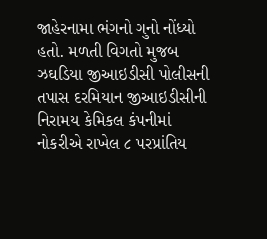જાહેરનામા ભંગનો ગુનો નોંધ્યો હતો. મળતી વિગતો મુજબ ઝઘડિયા જીઆઇડીસી પોલીસની તપાસ દરમિયાન જીઆઇડીસીની નિરામય કેમિકલ કંપનીમાં નોકરીએ રાખેલ ૮ પરપ્રાંતિય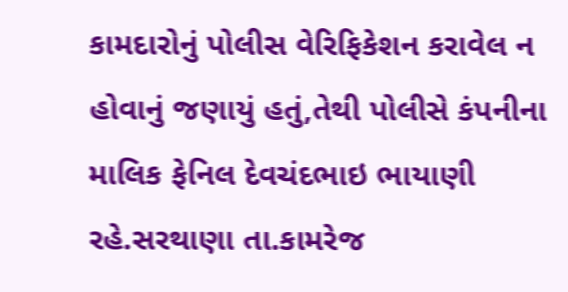કામદારોનું પોલીસ વેરિફિકેશન કરાવેલ ન હોવાનું જણાયું હતું,તેથી પોલીસે કંપનીના માલિક ફેનિલ દેવચંદભાઇ ભાયાણી રહે.સરથાણા તા.કામરેજ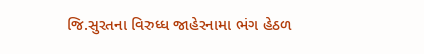જિ.સુરતના વિરુધ્ધ જાહેરનામા ભંગ હેઠળ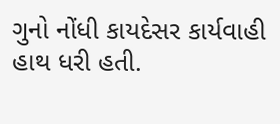ગુનો નોંધી કાયદેસર કાર્યવાહી હાથ ધરી હતી.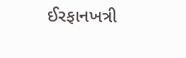ઈરફાનખત્રી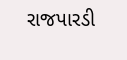રાજપારડી